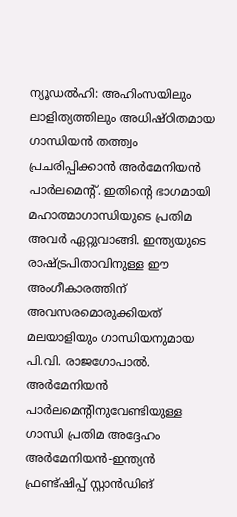ന്യൂഡൽഹി: അഹിംസയിലും ലാളിത്യത്തിലും അധിഷ്ഠിതമായ ഗാന്ധിയൻ തത്ത്വം പ്രചരിപ്പിക്കാൻ അർമേനിയൻ പാർലമെന്റ്. ഇതിന്റെ ഭാഗമായി മഹാത്മാഗാന്ധിയുടെ പ്രതിമ അവർ ഏറ്റുവാങ്ങി. ഇന്ത്യയുടെ രാഷ്ട്രപിതാവിനുള്ള ഈ അംഗീകാരത്തിന് അവസരമൊരുക്കിയത് മലയാളിയും ഗാന്ധിയനുമായ പി.വി. രാജഗോപാൽ. അർമേനിയൻ പാർലമെന്റിനുവേണ്ടിയുള്ള ഗാന്ധി പ്രതിമ അദ്ദേഹം അർമേനിയൻ-ഇന്ത്യൻ ഫ്രണ്ട്ഷിപ്പ് സ്റ്റാൻഡിങ്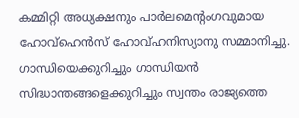കമ്മിറ്റി അധ്യക്ഷനും പാർലമെന്റംഗവുമായ ഹോവ്ഹെൻസ് ഹോവ്ഹനിസ്യാനു സമ്മാനിച്ചു. ഗാന്ധിയെക്കുറിച്ചും ഗാന്ധിയൻ സിദ്ധാന്തങ്ങളെക്കുറിച്ചും സ്വന്തം രാജ്യത്തെ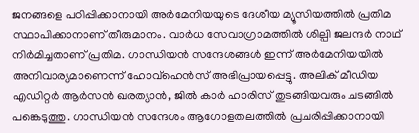ജനങ്ങളെ പഠിപ്പിക്കാനായി അർമേനിയയുടെ ദേശീയ മ്യൂസിയത്തിൽ പ്രതിമ സ്ഥാപിക്കാനാണ് തീരുമാനം. വാർധ സേവാഗ്രാമത്തിൽ ശില്പി ജലന്ദർ നാഥ് നിർമിച്ചതാണ് പ്രതിമ. ഗാന്ധിയൻ സന്ദേശങ്ങൾ ഇന്ന് അർമേനിയയിൽ അനിവാര്യമാണെന്ന് ഹോവ്ഹെൻസ് അഭിപ്രായപ്പെട്ടു. അലിക് മീഡിയ എഡിറ്റർ ആർസൻ ഖരത്യാൻ, ജിൽ കാർ ഹാരിസ് തുടങ്ങിയവരും ചടങ്ങിൽ പങ്കെടുത്തു. ഗാന്ധിയൻ സന്ദേശം ആഗോളതലത്തിൽ പ്രചരിപ്പിക്കാനായി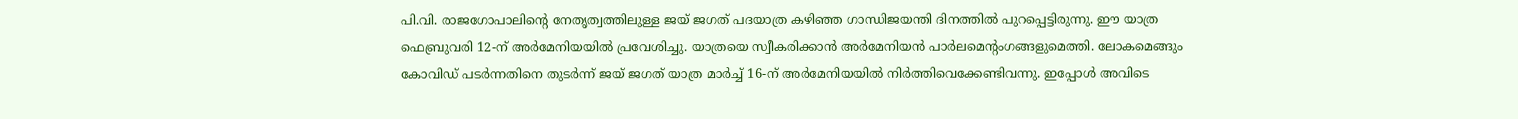പി.വി. രാജഗോപാലിന്റെ നേതൃത്വത്തിലുള്ള ജയ് ജഗത് പദയാത്ര കഴിഞ്ഞ ഗാന്ധിജയന്തി ദിനത്തിൽ പുറപ്പെട്ടിരുന്നു. ഈ യാത്ര ഫെബ്രുവരി 12-ന് അർമേനിയയിൽ പ്രവേശിച്ചു. യാത്രയെ സ്വീകരിക്കാൻ അർമേനിയൻ പാർലമെന്റംഗങ്ങളുമെത്തി. ലോകമെങ്ങും കോവിഡ് പടർന്നതിനെ തുടർന്ന് ജയ് ജഗത് യാത്ര മാർച്ച് 16-ന് അർമേനിയയിൽ നിർത്തിവെക്കേണ്ടിവന്നു. ഇപ്പോൾ അവിടെ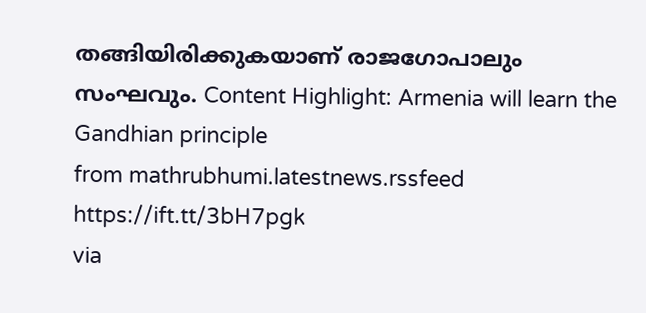തങ്ങിയിരിക്കുകയാണ് രാജഗോപാലും സംഘവും. Content Highlight: Armenia will learn the Gandhian principle
from mathrubhumi.latestnews.rssfeed https://ift.tt/3bH7pgk
via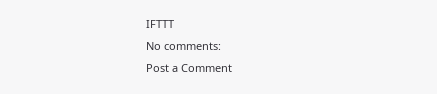IFTTT
No comments:
Post a Comment